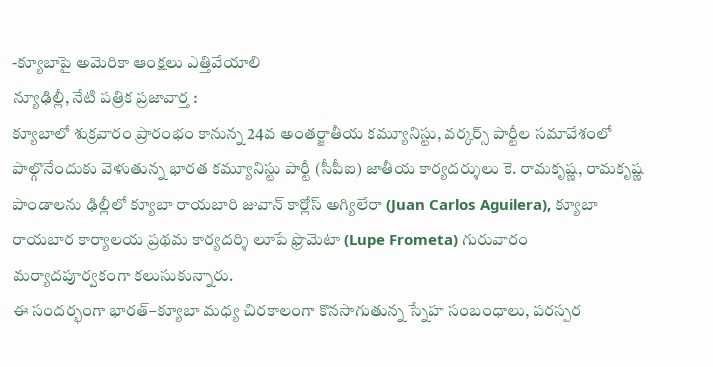-క్యూబాపై అమెరికా ఆంక్షలు ఎత్తివేయాలి
న్యూఢిల్లీ, నేటి పత్రిక ప్రజావార్త :
క్యూబాలో శుక్రవారం ప్రారంభం కానున్న 24వ అంతర్జాతీయ కమ్యూనిస్టు, వర్కర్స్ పార్టీల సమావేశంలో పాల్గొనేందుకు వెళుతున్న భారత కమ్యూనిస్టు పార్టీ (సీపీఐ) జాతీయ కార్యదర్శులు కె. రామకృష్ణ, రామకృష్ణ పాండాలను ఢిల్లీలో క్యూబా రాయబారి జువాన్ కార్లోస్ అగ్యిలేరా (Juan Carlos Aguilera), క్యూబా రాయబార కార్యాలయ ప్రథమ కార్యదర్శి లూపే ఫ్రొమెటా (Lupe Frometa) గురువారం మర్యాదపూర్వకంగా కలుసుకున్నారు.
ఈ సందర్భంగా భారత్–క్యూబా మధ్య చిరకాలంగా కొనసాగుతున్న స్నేహ సంబంధాలు, పరస్పర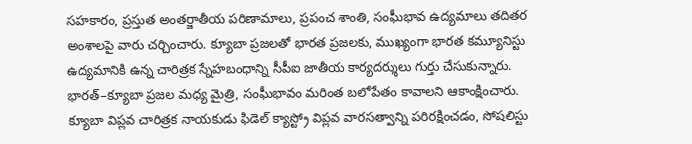సహకారం, ప్రస్తుత అంతర్జాతీయ పరిణామాలు, ప్రపంచ శాంతి, సంఘీభావ ఉద్యమాలు తదితర అంశాలపై వారు చర్చించారు. క్యూబా ప్రజలతో భారత ప్రజలకు, ముఖ్యంగా భారత కమ్యూనిస్టు ఉద్యమానికి ఉన్న చారిత్రక స్నేహబంధాన్ని సీపీఐ జాతీయ కార్యదర్శులు గుర్తు చేసుకున్నారు. భారత్–క్యూబా ప్రజల మధ్య మైత్రి, సంఘీభావం మరింత బలోపేతం కావాలని ఆకాంక్షించారు.
క్యూబా విప్లవ చారిత్రక నాయకుడు ఫిడెల్ క్యాస్ట్రో విప్లవ వారసత్వాన్ని పరిరక్షించడం, సోషలిస్టు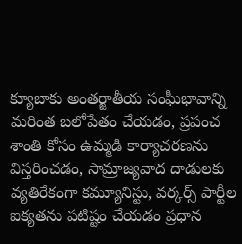క్యూబాకు అంతర్జాతీయ సంఘీభావాన్ని మరింత బలోపేతం చేయడం, ప్రపంచ శాంతి కోసం ఉమ్మడి కార్యాచరణను విస్తరించడం, సామ్రాజ్యవాద దాడులకు వ్యతిరేకంగా కమ్యూనిస్టు, వర్కర్స్ పార్టీల ఐక్యతను పటిష్టం చేయడం ప్రధాన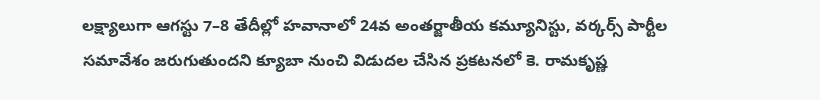లక్ష్యాలుగా ఆగస్టు 7–8 తేదీల్లో హవానాలో 24వ అంతర్జాతీయ కమ్యూనిస్టు, వర్కర్స్ పార్టీల సమావేశం జరుగుతుందని క్యూబా నుంచి విడుదల చేసిన ప్రకటనలో కె. రామకృష్ణ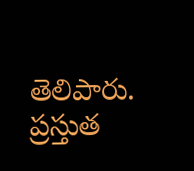తెలిపారు.
ప్రస్తుత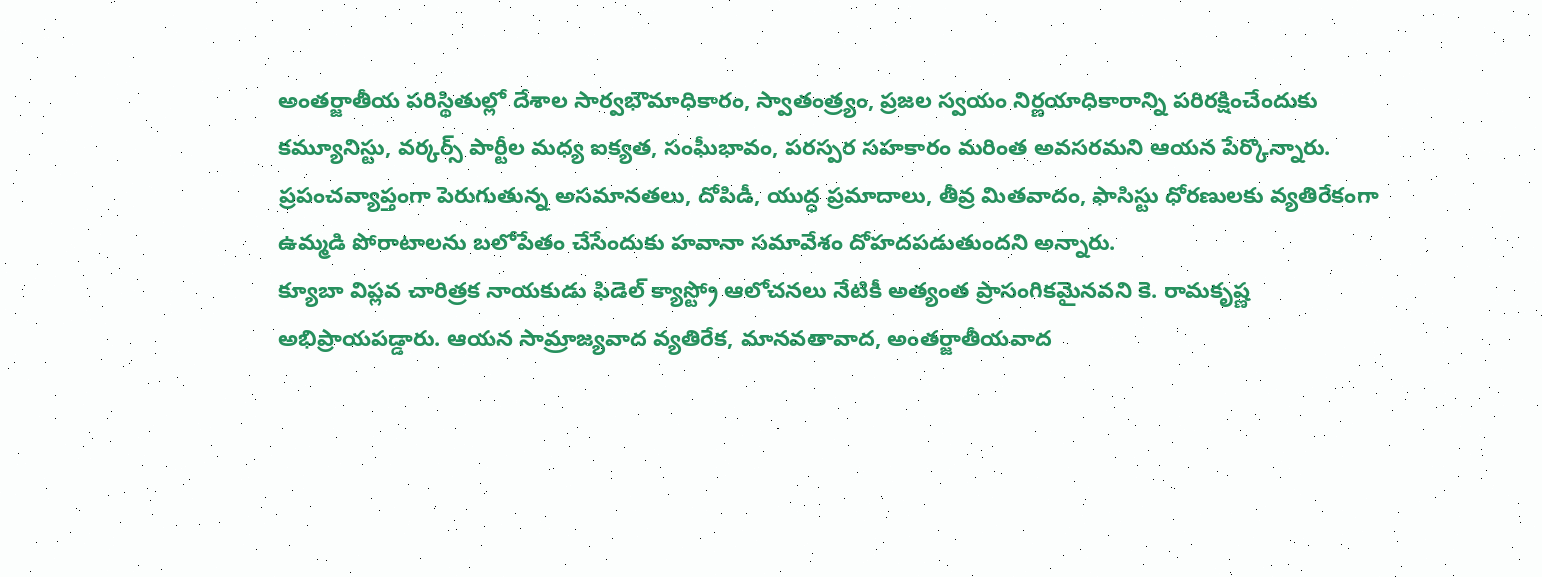అంతర్జాతీయ పరిస్థితుల్లో దేశాల సార్వభౌమాధికారం, స్వాతంత్ర్యం, ప్రజల స్వయం నిర్ణయాధికారాన్ని పరిరక్షించేందుకు కమ్యూనిస్టు, వర్కర్స్ పార్టీల మధ్య ఐక్యత, సంఘీభావం, పరస్పర సహకారం మరింత అవసరమని ఆయన పేర్కొన్నారు. ప్రపంచవ్యాప్తంగా పెరుగుతున్న అసమానతలు, దోపిడీ, యుద్ధ ప్రమాదాలు, తీవ్ర మితవాదం, ఫాసిస్టు ధోరణులకు వ్యతిరేకంగా ఉమ్మడి పోరాటాలను బలోపేతం చేసేందుకు హవానా సమావేశం దోహదపడుతుందని అన్నారు.
క్యూబా విప్లవ చారిత్రక నాయకుడు ఫిడెల్ క్యాస్ట్రో ఆలోచనలు నేటికీ అత్యంత ప్రాసంగికమైనవని కె. రామకృష్ణ అభిప్రాయపడ్డారు. ఆయన సామ్రాజ్యవాద వ్యతిరేక, మానవతావాద, అంతర్జాతీయవాద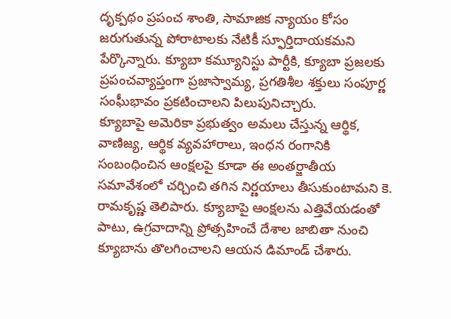దృక్పథం ప్రపంచ శాంతి, సామాజిక న్యాయం కోసం జరుగుతున్న పోరాటాలకు నేటికీ స్ఫూర్తిదాయకమని పేర్కొన్నారు. క్యూబా కమ్యూనిస్టు పార్టీకి, క్యూబా ప్రజలకు ప్రపంచవ్యాప్తంగా ప్రజాస్వామ్య, ప్రగతిశీల శక్తులు సంపూర్ణ సంఘీభావం ప్రకటించాలని పిలుపునిచ్చారు.
క్యూబాపై అమెరికా ప్రభుత్వం అమలు చేస్తున్న ఆర్థిక, వాణిజ్య, ఆర్థిక వ్యవహారాలు, ఇంధన రంగానికి సంబంధించిన ఆంక్షలపై కూడా ఈ అంతర్జాతీయ సమావేశంలో చర్చించి తగిన నిర్ణయాలు తీసుకుంటామని కె. రామకృష్ణ తెలిపారు. క్యూబాపై ఆంక్షలను ఎత్తివేయడంతో పాటు, ఉగ్రవాదాన్ని ప్రోత్సహించే దేశాల జాబితా నుంచి క్యూబాను తొలగించాలని ఆయన డిమాండ్ చేశారు.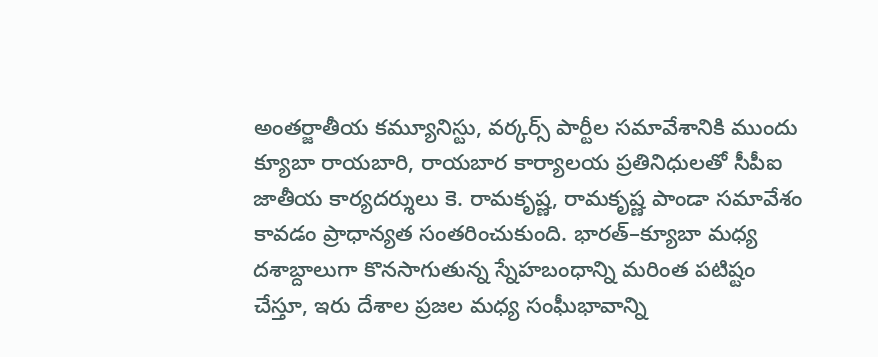అంతర్జాతీయ కమ్యూనిస్టు, వర్కర్స్ పార్టీల సమావేశానికి ముందు క్యూబా రాయబారి, రాయబార కార్యాలయ ప్రతినిధులతో సీపీఐ జాతీయ కార్యదర్శులు కె. రామకృష్ణ, రామకృష్ణ పాండా సమావేశం కావడం ప్రాధాన్యత సంతరించుకుంది. భారత్–క్యూబా మధ్య దశాబ్దాలుగా కొనసాగుతున్న స్నేహబంధాన్ని మరింత పటిష్టం చేస్తూ, ఇరు దేశాల ప్రజల మధ్య సంఘీభావాన్ని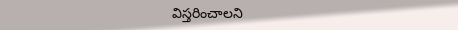విస్తరించాలని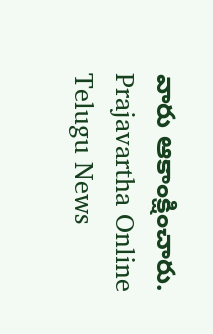వారు ఆకాంక్షించారు.
Prajavartha Online Telugu News